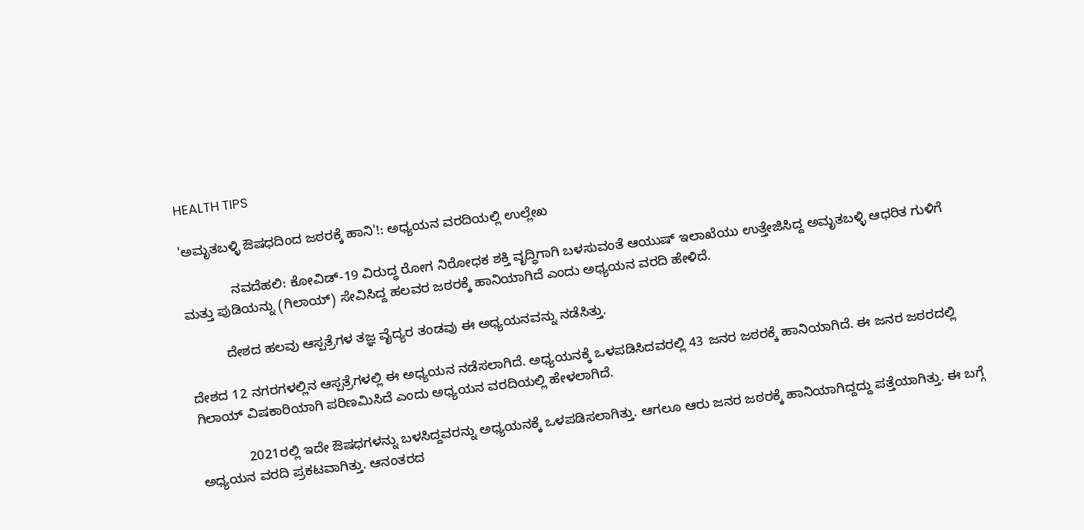HEALTH TIPS

'ಅಮೃತಬಳ್ಳಿ ಔಷಧದಿಂದ ಜಠರಕ್ಕೆ ಹಾನಿ'!: ಅಧ್ಯಯನ ವರದಿಯಲ್ಲಿ ಉಲ್ಲೇಖ

             ನವದೆಹಲಿ: ಕೋವಿಡ್‌-19 ವಿರುದ್ಧ ರೋಗ ನಿರೋಧಕ ಶಕ್ತಿ ವೃದ್ಧಿಗಾಗಿ ಬಳಸುವಂತೆ ಆಯುಷ್ ಇಲಾಖೆಯು ಉತ್ತೇಜಿಸಿದ್ದ ಅಮೃತಬಳ್ಳಿ ಆಧರಿತ ಗುಳಿಗೆ ಮತ್ತು ಪುಡಿಯನ್ನು (ಗಿಲಾಯ್) ಸೇವಿಸಿದ್ದ ಹಲವರ ಜಠರಕ್ಕೆ ಹಾನಿಯಾಗಿದೆ ಎಂದು ಅಧ್ಯಯನ ವರದಿ ಹೇಳಿದೆ.

          ದೇಶದ ಹಲವು ಆಸ್ಪತ್ರೆಗಳ ತಜ್ಞ ವೈದ್ಯರ ತಂಡವು ಈ ಅಧ್ಯಯನವನ್ನು ನಡೆಸಿತ್ತು.

ದೇಶದ 12 ನಗರಗಳಲ್ಲಿನ ಆಸ್ಪತ್ರೆಗಳಲ್ಲಿ ಈ ಅಧ್ಯಯನ ನಡೆಸಲಾಗಿದೆ. ಅಧ್ಯಯನಕ್ಕೆ ಒಳಪಡಿಸಿದವರಲ್ಲಿ 43 ಜನರ ಜಠರಕ್ಕೆ ಹಾನಿಯಾಗಿದೆ. ಈ ಜನರ ಜಠರದಲ್ಲಿ ಗಿಲಾಯ್ ವಿಷಕಾರಿಯಾಗಿ ಪರಿಣಮಿಸಿದೆ ಎಂದು ಅಧ್ಯಯನ ವರದಿಯಲ್ಲಿ ಹೇಳಲಾಗಿದೆ.

             2021ರಲ್ಲಿ ಇದೇ ಔಷಧಗಳನ್ನು ಬಳಸಿದ್ದವರನ್ನು ಅಧ್ಯಯನಕ್ಕೆ ಒಳಪಡಿಸಲಾಗಿತ್ತು. ಆಗಲೂ ಆರು ಜನರ ಜಠರಕ್ಕೆ ಹಾನಿಯಾಗಿದ್ದದ್ದು ಪತ್ತೆಯಾಗಿತ್ತು. ಈ ಬಗ್ಗೆ ಅಧ್ಯಯನ ವರದಿ ಪ್ರಕಟವಾಗಿತ್ತು. ಆನಂತರದ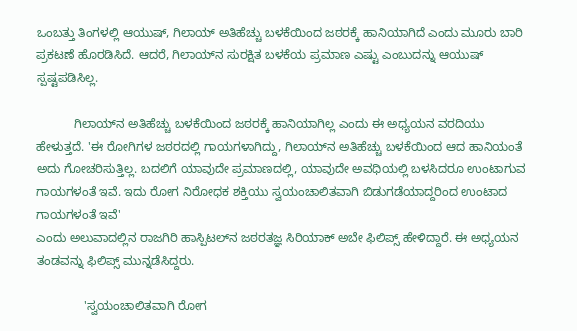ಒಂಬತ್ತು ತಿಂಗಳಲ್ಲಿ ಆಯುಷ್‌, ಗಿಲಾಯ್ ಅತಿಹೆಚ್ಚು ಬಳಕೆಯಿಂದ ಜಠರಕ್ಕೆ ಹಾನಿಯಾಗಿದೆ ಎಂದು ಮೂರು ಬಾರಿ ಪ್ರಕಟಣೆ ಹೊರಡಿಸಿದೆ. ಆದರೆ, ಗಿಲಾಯ್‌ನ ಸುರಕ್ಷಿತ ಬಳಕೆಯ ಪ್ರಮಾಣ ಎಷ್ಟು ಎಂಬುದನ್ನು ಆಯುಷ್ ಸ್ಪಷ್ಟಪಡಿಸಿಲ್ಲ.

           ಗಿಲಾಯ್‌ನ ಅತಿಹೆಚ್ಚು ಬಳಕೆಯಿಂದ ಜಠರಕ್ಕೆ ಹಾನಿಯಾಗಿಲ್ಲ ಎಂದು ಈ ಅಧ್ಯಯನ ವರದಿಯು ಹೇಳುತ್ತದೆ. 'ಈ ರೋಗಿಗಳ ಜಠರದಲ್ಲಿ ಗಾಯಗಳಾಗಿದ್ದು, ಗಿಲಾಯ್‌ನ ಅತಿಹೆಚ್ಚು ಬಳಕೆಯಿಂದ ಆದ ಹಾನಿಯಂತೆ ಅದು ಗೋಚರಿಸುತ್ತಿಲ್ಲ. ಬದಲಿಗೆ ಯಾವುದೇ ಪ್ರಮಾಣದಲ್ಲಿ, ಯಾವುದೇ ಅವಧಿಯಲ್ಲಿ ಬಳಸಿದರೂ ಉಂಟಾಗುವ ಗಾಯಗಳಂತೆ ಇವೆ. ಇದು ರೋಗ ನಿರೋಧಕ ಶಕ್ತಿಯು ಸ್ವಯಂಚಾಲಿತವಾಗಿ ಬಿಡುಗಡೆಯಾದ್ದರಿಂದ ಉಂಟಾದ ಗಾಯಗಳಂತೆ ಇವೆ'
ಎಂದು ಅಲುವಾದಲ್ಲಿನ ರಾಜಗಿರಿ ಹಾಸ್ಪಿಟಲ್‌ನ ಜಠರತಜ್ಞ ಸಿರಿಯಾಕ್ ಅಬೇ ಫಿಲಿಪ್ಸ್‌ ಹೇಳಿದ್ದಾರೆ. ಈ ಅಧ್ಯಯನ ತಂಡವನ್ನು ಫಿಲಿಪ್ಸ್ ಮುನ್ನಡೆಸಿದ್ದರು.

              'ಸ್ವಯಂಚಾಲಿತವಾಗಿ ರೋಗ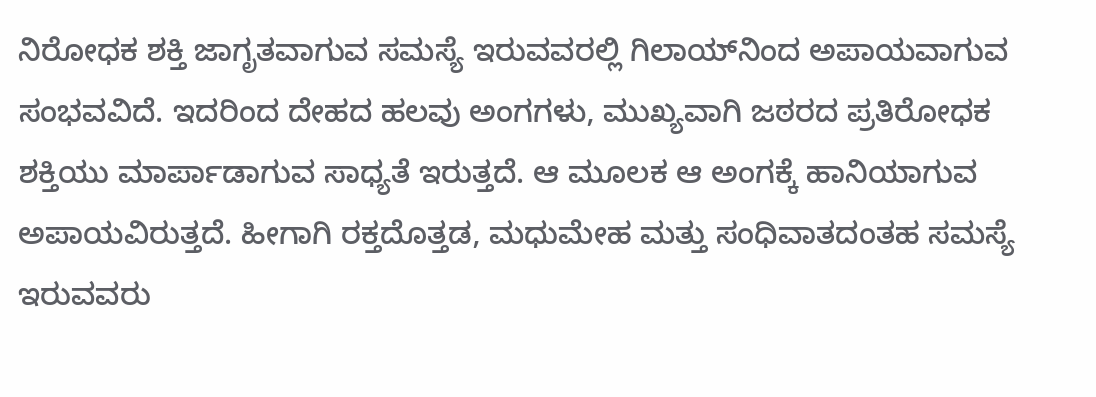ನಿರೋಧಕ ಶಕ್ತಿ ಜಾಗೃತವಾಗುವ ಸಮಸ್ಯೆ ಇರುವವರಲ್ಲಿ ಗಿಲಾಯ್‌ನಿಂದ ಅಪಾಯವಾಗುವ ಸಂಭವವಿದೆ. ಇದರಿಂದ ದೇಹದ ಹಲವು ಅಂಗಗಳು, ಮುಖ್ಯವಾಗಿ ಜಠರದ ಪ್ರತಿರೋಧಕ ಶಕ್ತಿಯು ಮಾರ್ಪಾಡಾಗುವ ಸಾಧ್ಯತೆ ಇರುತ್ತದೆ. ಆ ಮೂಲಕ ಆ ಅಂಗಕ್ಕೆ ಹಾನಿಯಾಗುವ ಅಪಾಯವಿರುತ್ತದೆ. ಹೀಗಾಗಿ ರಕ್ತದೊತ್ತಡ, ಮಧುಮೇಹ ಮತ್ತು ಸಂಧಿವಾತದಂತಹ ಸಮಸ್ಯೆ ಇರುವವರು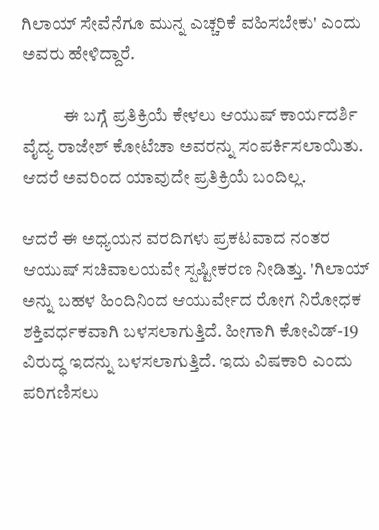ಗಿಲಾಯ್ ಸೇವೆನೆಗೂ ಮುನ್ನ ಎಚ್ಚರಿಕೆ ವಹಿಸಬೇಕು' ಎಂದು ಅವರು ಹೇಳಿದ್ದಾರೆ.

            ಈ ಬಗ್ಗೆ ಪ್ರತಿಕ್ರಿಯೆ ಕೇಳಲು ಆಯುಷ್‌ ಕಾರ್ಯದರ್ಶಿ ವೈದ್ಯ ರಾಜೇಶ್ ಕೋಟೆಚಾ ಅವರನ್ನು ಸಂಪರ್ಕಿಸಲಾಯಿತು. ಆದರೆ ಅವರಿಂದ ಯಾವುದೇ ಪ್ರತಿಕ್ರಿಯೆ ಬಂದಿಲ್ಲ.

ಆದರೆ ಈ ಅಧ್ಯಯನ ವರದಿಗಳು ಪ್ರಕಟವಾದ ನಂತರ ಆಯುಷ್‌ ಸಚಿವಾಲಯವೇ ಸ್ಪಷ್ಟೀಕರಣ ನೀಡಿತ್ತು. 'ಗಿಲಾಯ್ ಅನ್ನು ಬಹಳ ಹಿಂದಿನಿಂದ ಆಯುರ್ವೇದ ರೋಗ ನಿರೋಧಕ ಶಕ್ತಿವರ್ಧಕವಾಗಿ ಬಳಸಲಾಗುತ್ತಿದೆ. ಹೀಗಾಗಿ ಕೋವಿಡ್‌-19 ವಿರುದ್ಧ ಇದನ್ನು ಬಳಸಲಾಗುತ್ತಿದೆ. ಇದು ವಿಷಕಾರಿ ಎಂದು ಪರಿಗಣಿಸಲು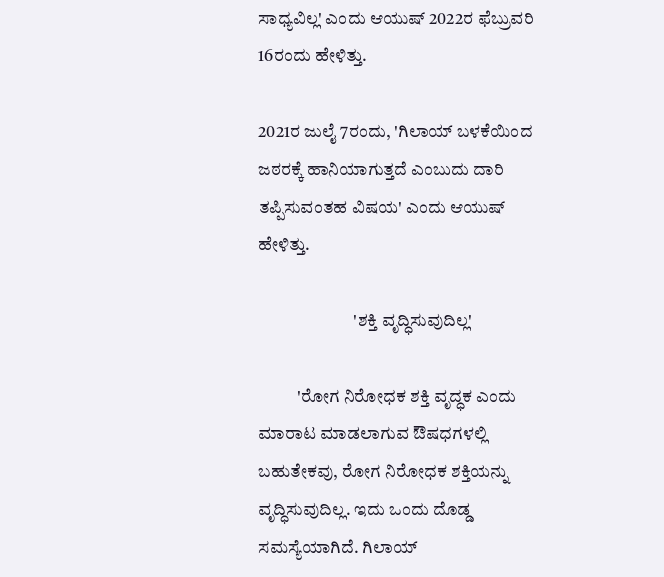ಸಾಧ್ಯವಿಲ್ಲ' ಎಂದು ಆಯುಷ್ 2022ರ ಫೆಬ್ರುವರಿ 16ರಂದು ಹೇಳಿತ್ತು.

2021ರ ಜುಲೈ 7ರಂದು, 'ಗಿಲಾಯ್ ಬಳಕೆಯಿಂದ ಜಠರಕ್ಕೆ ಹಾನಿಯಾಗುತ್ತದೆ ಎಂಬುದು ದಾರಿ ತಪ್ಪಿಸುವಂತಹ ವಿಷಯ' ಎಂದು ಆಯುಷ್ ಹೇಳಿತ್ತು.

                           'ಶಕ್ತಿ ವೃದ್ಧಿಸುವುದಿಲ್ಲ'

           'ರೋಗ ನಿರೋಧಕ ಶಕ್ತಿ ವೃದ್ಧಕ ಎಂದು ಮಾರಾಟ ಮಾಡಲಾಗುವ ಔಷಧಗಳಲ್ಲಿ ಬಹುತೇಕವು, ರೋಗ ನಿರೋಧಕ ಶಕ್ತಿಯನ್ನು ವೃದ್ಧಿಸುವುದಿಲ್ಲ. ಇದು ಒಂದು ದೊಡ್ಡ ಸಮಸ್ಯೆಯಾಗಿದೆ. ಗಿಲಾಯ್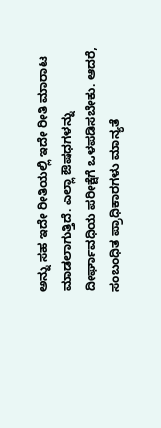ಅನ್ನು ಸಹ ಇದೇ ರೀತಿಯಲ್ಲಿ ಇದೇ ರೀತಿ ಮಾರಾಟ ಮಾಡಲಾಗುತ್ತಿದೆ. ಎಲ್ಲಾ ಔಷಧಗಳನ್ನು ದೀರ್ಘಾವಧಿಯ ಪರೀಕ್ಷೆಗೆ ಒಳಪಡಿಸಬೇಕು. ಆದರೆ, ಸಂಬಂಧಿತ ಪ್ರಾಧಿಕಾರಗಳು ಮಾನ್ಯತೆ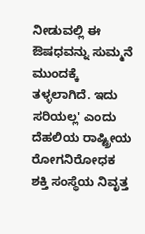ನೀಡುವಲ್ಲಿ ಈ ಔಷಧವನ್ನು ಸುಮ್ಮನೆ ಮುಂದಕ್ಕೆ ತಳ್ಳಲಾಗಿದೆ. ಇದು ಸರಿಯಲ್ಲ' ಎಂದು ದೆಹಲಿಯ ರಾಷ್ಟ್ರೀಯ ರೋಗನಿರೋಧಕ ಶಕ್ತಿ ಸಂಸ್ಥೆಯ ನಿವೃತ್ತ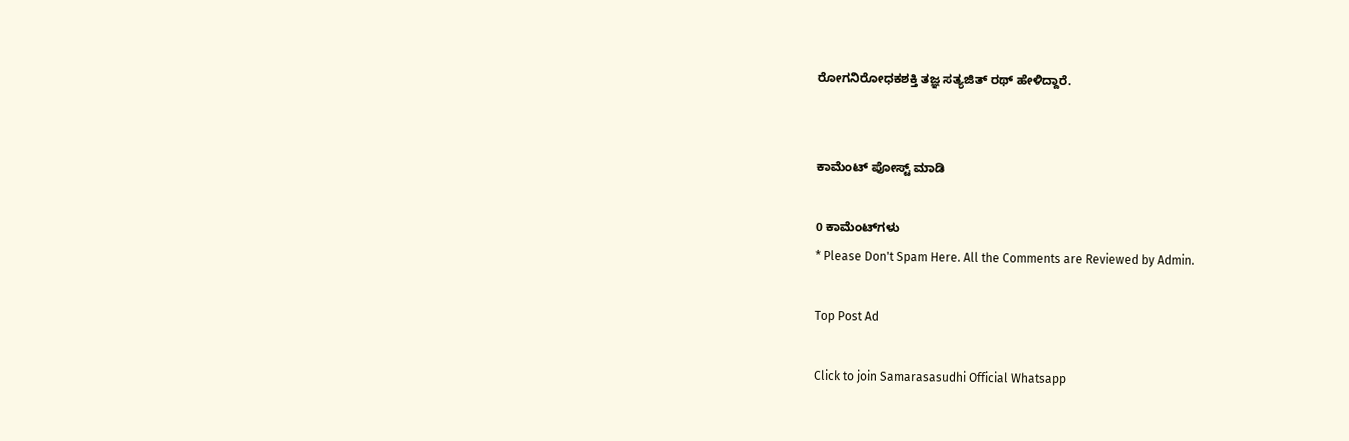ರೋಗನಿರೋಧಕಶಕ್ತಿ ತಜ್ಞ ಸತ್ಯಜಿತ್ ರಥ್ ಹೇಳಿದ್ದಾರೆ.


ಕಾಮೆಂಟ್‌‌ ಪೋಸ್ಟ್‌ ಮಾಡಿ

0 ಕಾಮೆಂಟ್‌ಗಳು
* Please Don't Spam Here. All the Comments are Reviewed by Admin.

Top Post Ad

Click to join Samarasasudhi Official Whatsapp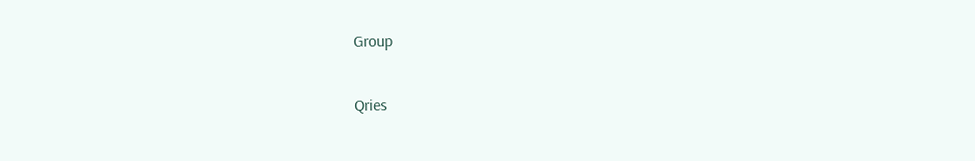Group

Qries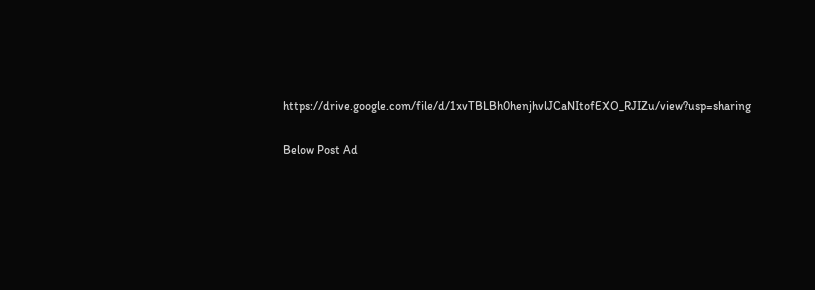https://drive.google.com/file/d/1xvTBLBh0henjhvlJCaNItofEXO_RJIZu/view?usp=sharing

Below Post Ad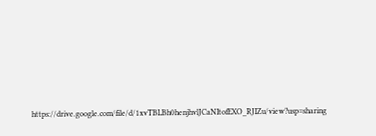https://drive.google.com/file/d/1xvTBLBh0henjhvlJCaNItofEXO_RJIZu/view?usp=sharing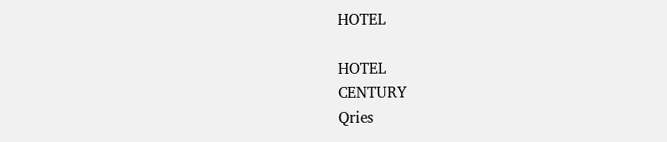HOTEL

HOTEL
CENTURY
Qries